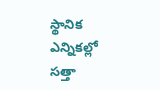స్థానిక ఎన్నికల్లో సత్తా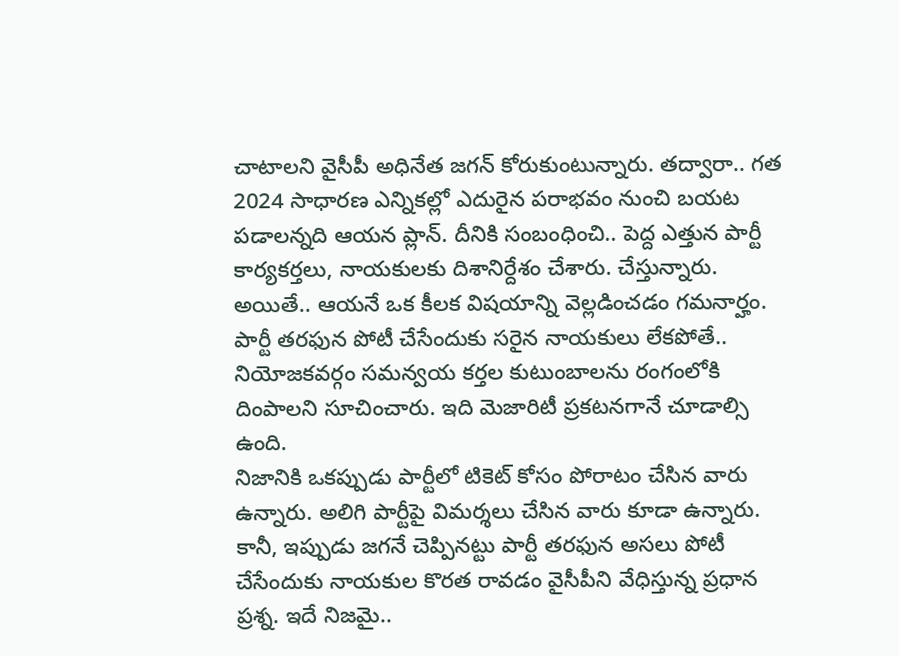చాటాలని వైసీపీ అధినేత జగన్ కోరుకుంటున్నారు. తద్వారా.. గత 2024 సాధారణ ఎన్నికల్లో ఎదురైన పరాభవం నుంచి బయట పడాలన్నది ఆయన ప్లాన్. దీనికి సంబంధించి.. పెద్ద ఎత్తున పార్టీ కార్యకర్తలు, నాయకులకు దిశానిర్దేశం చేశారు. చేస్తున్నారు. అయితే.. ఆయనే ఒక కీలక విషయాన్ని వెల్లడించడం గమనార్హం. పార్టీ తరఫున పోటీ చేసేందుకు సరైన నాయకులు లేకపోతే.. నియోజకవర్గం సమన్వయ కర్తల కుటుంబాలను రంగంలోకి దింపాలని సూచించారు. ఇది మెజారిటీ ప్రకటనగానే చూడాల్సి ఉంది.
నిజానికి ఒకప్పుడు పార్టీలో టికెట్ కోసం పోరాటం చేసిన వారు ఉన్నారు. అలిగి పార్టీపై విమర్శలు చేసిన వారు కూడా ఉన్నారు. కానీ, ఇప్పుడు జగనే చెప్పినట్టు పార్టీ తరఫున అసలు పోటీ చేసేందుకు నాయకుల కొరత రావడం వైసీపీని వేధిస్తున్న ప్రధాన ప్రశ్న. ఇదే నిజమై..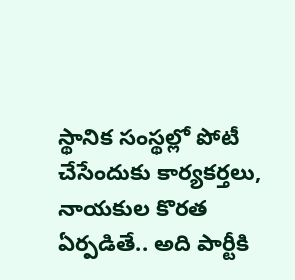స్థానిక సంస్థల్లో పోటీ చేసేందుకు కార్యకర్తలు, నాయకుల కొరత ఏర్పడితే.. అది పార్టీకి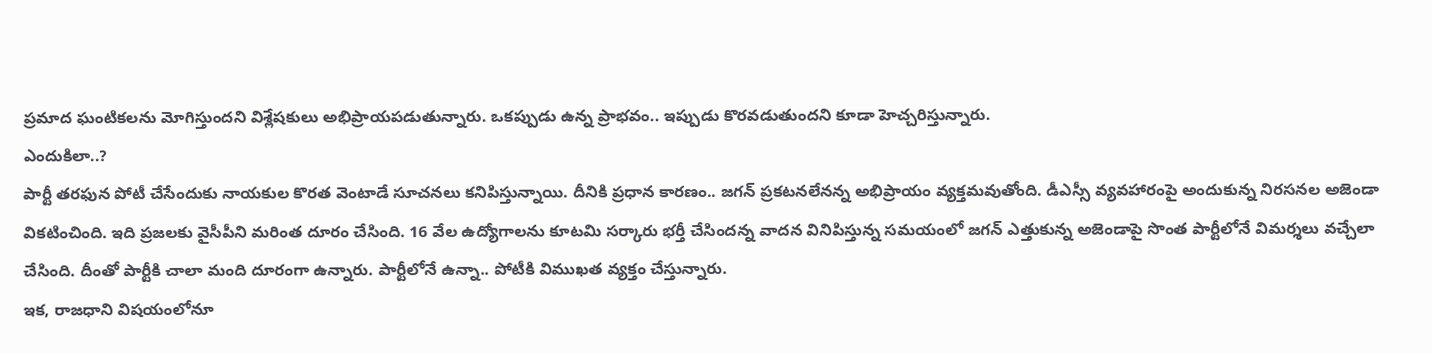ప్రమాద ఘంటికలను మోగిస్తుందని విశ్లేషకులు అభిప్రాయపడుతున్నారు. ఒకప్పుడు ఉన్న ప్రాభవం.. ఇప్పుడు కొరవడుతుందని కూడా హెచ్చరిస్తున్నారు.
ఎందుకిలా..?
పార్టీ తరఫున పోటీ చేసేందుకు నాయకుల కొరత వెంటాడే సూచనలు కనిపిస్తున్నాయి. దీనికి ప్రధాన కారణం.. జగన్ ప్రకటనలేనన్న అభిప్రాయం వ్యక్తమవుతోంది. డీఎస్సీ వ్యవహారంపై అందుకున్న నిరసనల అజెండా వికటించింది. ఇది ప్రజలకు వైసీపీని మరింత దూరం చేసింది. 16 వేల ఉద్యోగాలను కూటమి సర్కారు భర్తీ చేసిందన్న వాదన వినిపిస్తున్న సమయంలో జగన్ ఎత్తుకున్న అజెండాపై సొంత పార్టీలోనే విమర్శలు వచ్చేలా చేసింది. దీంతో పార్టీకి చాలా మంది దూరంగా ఉన్నారు. పార్టీలోనే ఉన్నా.. పోటీకి విముఖత వ్యక్తం చేస్తున్నారు.
ఇక, రాజధాని విషయంలోనూ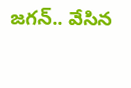జగన్.. వేసిన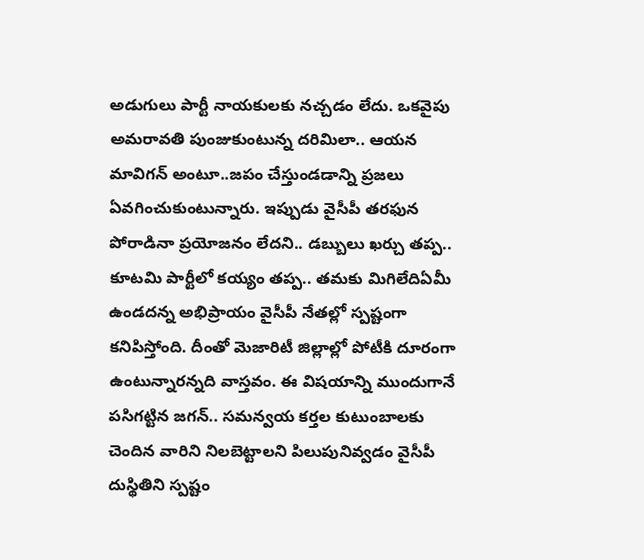అడుగులు పార్టీ నాయకులకు నచ్చడం లేదు. ఒకవైపు అమరావతి పుంజుకుంటున్న దరిమిలా.. ఆయన మావిగన్ అంటూ..జపం చేస్తుండడాన్ని ప్రజలు ఏవగించుకుంటున్నారు. ఇప్పుడు వైసీపీ తరఫున పోరాడినా ప్రయోజనం లేదని.. డబ్బులు ఖర్చు తప్ప.. కూటమి పార్టీలో కయ్యం తప్ప.. తమకు మిగిలేదిఏమీ ఉండదన్న అభిప్రాయం వైసీపీ నేతల్లో స్పష్టంగా కనిపిస్తోంది. దీంతో మెజారిటీ జిల్లాల్లో పోటీకి దూరంగా ఉంటున్నారన్నది వాస్తవం. ఈ విషయాన్ని ముందుగానే పసిగట్టిన జగన్.. సమన్వయ కర్తల కుటుంబాలకు చెందిన వారిని నిలబెట్టాలని పిలుపునివ్వడం వైసీపీ దుస్థితిని స్పష్టం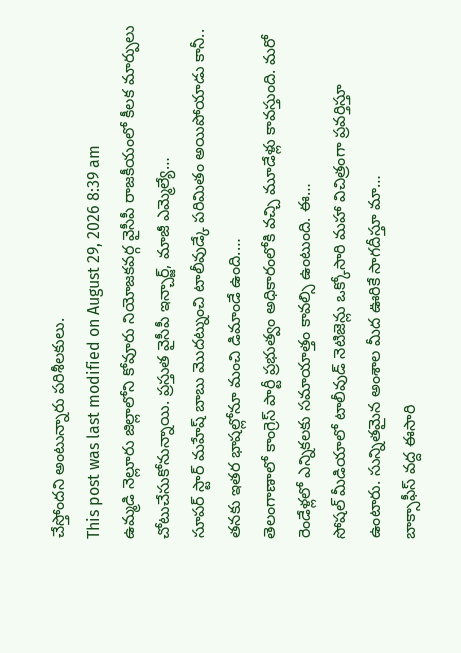చేస్తోందని అంటున్నారు పరిశీలకులు.
This post was last modified on August 29, 2026 8:39 am
ఉమ్మడి నెల్లూరు జిల్లాలోని కోవూరు నియోజకవర్గ వైసీపీ రాజకీయంలో కీలక మార్పులు చోటుచేసుకోనున్నాయి. ప్రస్తుత వైసీపీ ఇన్చార్జ్, మాజీ ఎమ్మెల్యే…
సూపర్ స్టార్ మహేష్ బాబు మొదట్నుంచి టాలీవుడ్కే పరిమితం అయిపోయాడు కానీ.. తనకు ఇతర భాషల్లోనూ మంచి డిమాండే ఉంది.…
తెలంగాణాలో కాంగ్రెస్ పార్టీ ప్రభుత్వం అధికారంలోకి వచ్చి మూడేళ్లు కావస్తుంది. మరో రెండేళ్లలో ఎన్నికలకు సమాయాత్తం కావల్సి ఉంటుంది. ఈ…
సోషల్ మీడియాలో టాలీవుడ్ నెటిజెన్లు ఒక్కోసారి మహా విచిత్రంగా ప్రవర్తిస్తూ ఉంటారు. సున్నితమైన అంశాల మీద ఊరికే సాగదీస్తూ మా…
బాక్సాఫీస్ వద్ద ఈసారి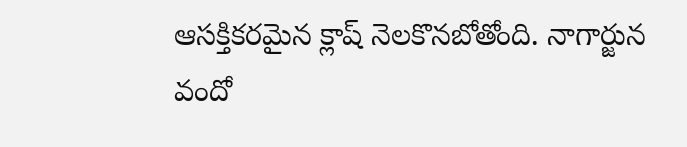ఆసక్తికరమైన క్లాష్ నెలకొనబోతోంది. నాగార్జున వందో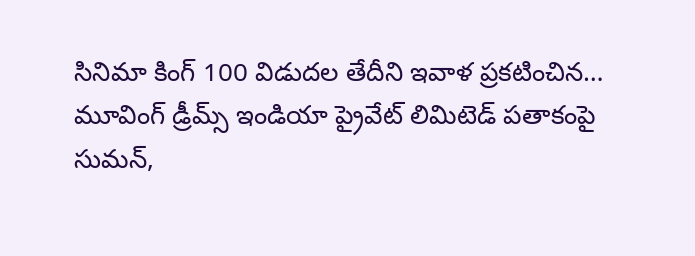సినిమా కింగ్ 100 విడుదల తేదీని ఇవాళ ప్రకటించిన…
మూవింగ్ డ్రీమ్స్ ఇండియా ప్రైవేట్ లిమిటెడ్ పతాకంపై సుమన్,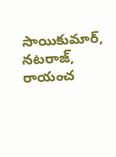సాయికుమార్, నటరాజ్, రాయంచ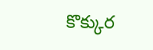కొక్కుర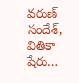వరుణ్ సందేశ్, వితికా షేరు…